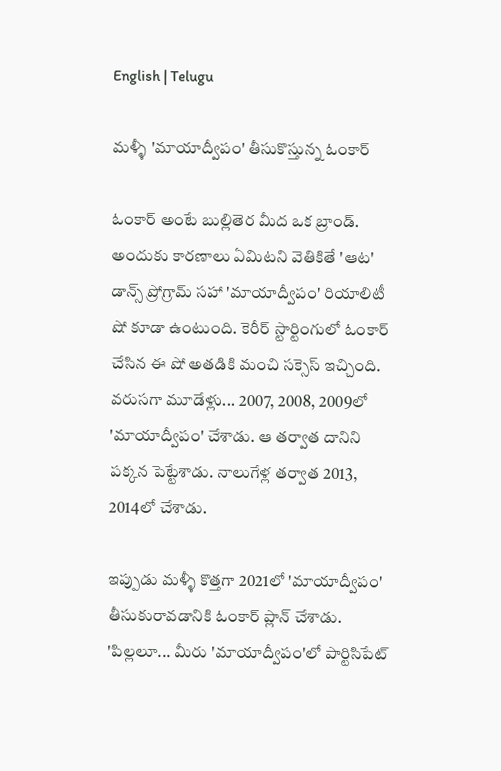English | Telugu

మళ్ళీ 'మాయాద్వీపం' తీసుకొస్తున్న ఓంకార్

ఓంకార్ అంటే బుల్లితెర మీద ఒక బ్రాండ్. అందుకు కారణాలు ఏమిటని వెతికితే 'ఆట' డాన్స్ ప్రోగ్రామ్ సహా 'మాయాద్వీపం' రియాలిటీ షో కూడా ఉంటుంది. కెరీర్ స్టార్టింగులో ఓంకార్ చేసిన ఈ షో అతడికి మంచి సక్సెస్ ఇచ్చింది. వరుసగా మూడేళ్లు... 2007, 2008, 2009లో 'మాయాద్వీపం' చేశాడు. ఆ తర్వాత దానిని పక్కన పెట్టేశాడు. నాలుగేళ్ల తర్వాత 2013, 2014లో చేశాడు.

ఇప్పుడు మళ్ళీ కొత్తగా 2021లో 'మాయాద్వీపం' తీసుకురావడానికి ఓంకార్ ప్లాన్ చేశాడు. 'పిల్లలూ... మీరు 'మాయాద్వీపం'లో పార్టిసిపేట్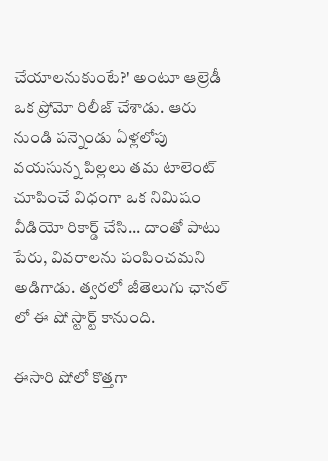చేయాలనుకుంటే?' అంటూ ఆల్రెడీ ఒక ప్రోమో రిలీజ్ చేశాడు. ఆరు నుండి పన్నెండు ఏళ్లలోపు వయసున్న పిల్లలు తమ టాలెంట్ చూపించే విధంగా ఒక నిమిషం వీడియో రికార్డ్ చేసి... దాంతో పాటు పేరు, వివరాలను పంపించమని అడిగాడు. త్వరలో జీతెలుగు ఛానల్ లో ఈ షో స్టార్ట్ కానుంది.

ఈసారి షోలో కొత్తగా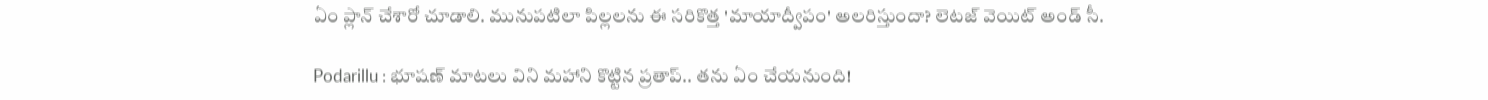ఏం ప్లాన్ చేశారో చూడాలి. మునుప‌టిలా పిల్ల‌ల‌ను ఈ స‌రికొత్త 'మాయాద్వీపం' అల‌రిస్తుందా? లెట‌జ్ వెయిట్ అండ్ సీ.

Podarillu : భూషణ్ మాటలు విని మహాని కొట్టిన ప్రతాప్.. తను ఏం చేయనుంది!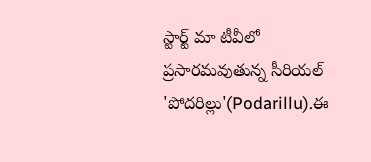స్టార్ట్ మా టీవీలో ప్రసారమవుతున్న సీరియల్ 'పోదరిల్లు'(Podarillu).ఈ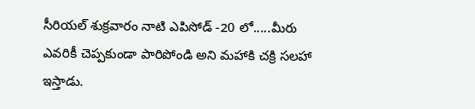సీరియల్ శుక్రవారం నాటి ఎపిసోడ్ -20 లో.....మీరు ఎవరికీ చెప్పకుండా పారిపోండి అని మహాకి చక్రి సలహా ఇస్తాడు.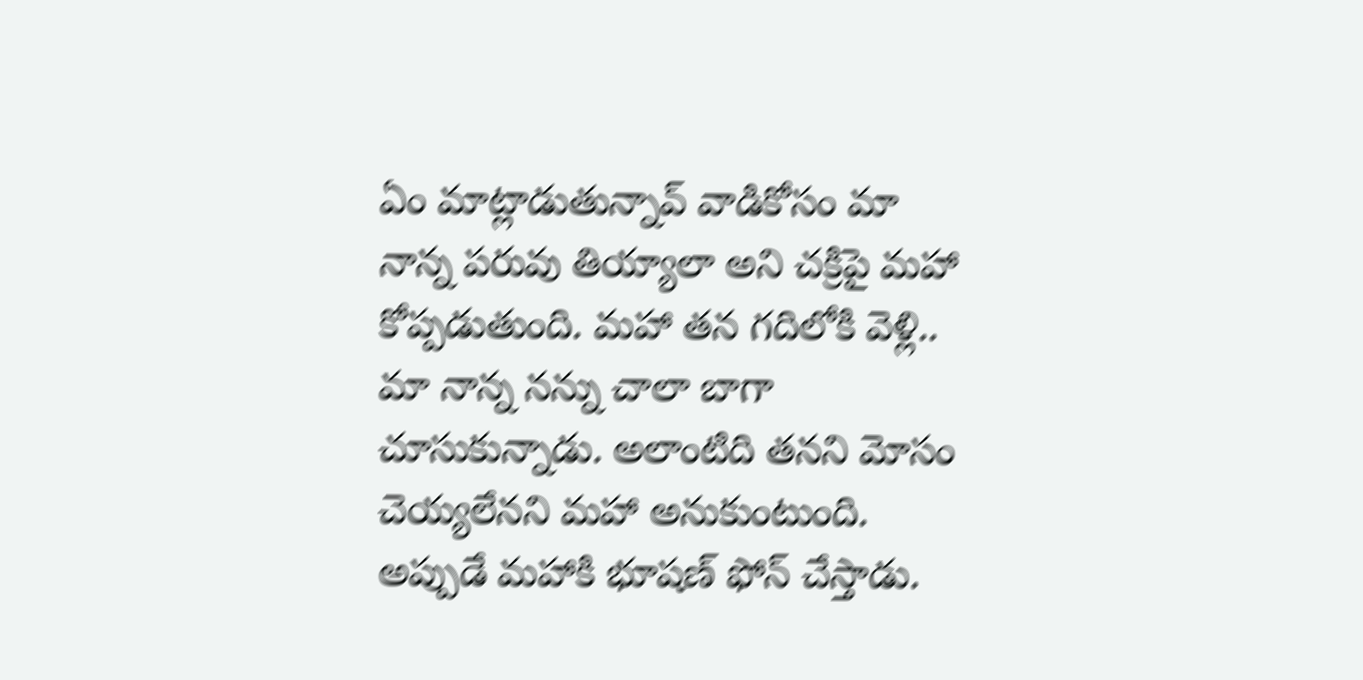ఏం మాట్లాడుతున్నావ్ వాడికోసం మా నాన్న పరువు తియ్యాలా అని చక్రిపై మహా కోప్పడుతుంది. మహా తన గదిలోకి వెళ్లి.. మా నాన్న నన్ను చాలా బాగా చూసుకున్నాడు. అలాంటిది తనని మోసం చెయ్యలేనని మహా అనుకుంటుంది. అప్పుడే మహాకి భూషణ్ ఫోన్ చేస్తాడు.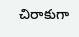చిరాకుగా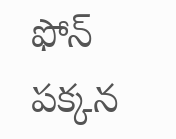ఫోన్ పక్కన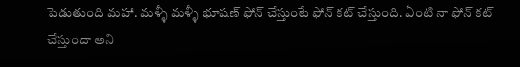పెడుతుంది మహా. మళ్ళీ మళ్ళీ భూషణ్ ఫోన్ చేస్తుంటే ఫోన్ కట్ చేస్తుంది. ఏంటి నా ఫోన్ కట్ చేస్తుందా అని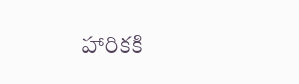హారికకి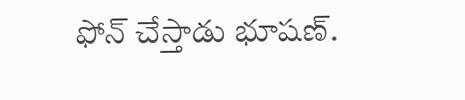ఫోన్ చేస్తాడు భూషణ్.